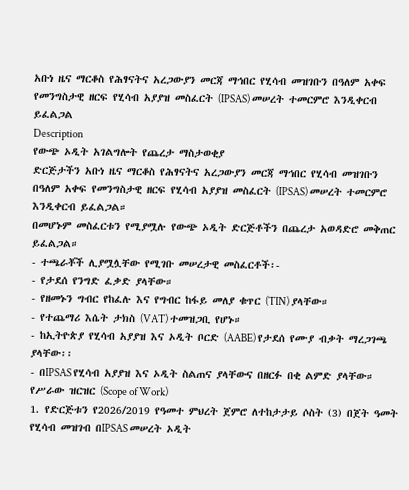አቡነ ዜና ማርቆስ የሕፃናትና አረጋውያን መርጃ ማኅበር የሂሳብ መዝገቡን በዓለም አቀፍ የመንግስታዊ ዘርፍ የሂሳብ አያያዝ መስፈርት (IPSAS) መሠረት ተመርምሮ እንዲቀርብ ይፈልጋል
Description
የውጭ ኦዲት አገልግሎት የጨረታ ማስታወቂያ
ድርጅታችን አቡነ ዜና ማርቆስ የሕፃናትና አረጋውያን መርጃ ማኅበር የሂሳብ መዝገቡን በዓለም አቀፍ የመንግስታዊ ዘርፍ የሂሳብ አያያዝ መስፈርት (IPSAS) መሠረት ተመርምሮ እንዲቀርብ ይፈልጋል።
በመሆኑም መስፈርቱን የሚያሟሉ የውጭ ኦዲት ድርጅቶችን በጨረታ አወዳድሮ መቅጠር ይፈልጋል።
- ተጫራቾች ሊያሟሏቸው የሚገቡ መሠረታዊ መስፈርቶች፡-
- የታደሰ የንግድ ፈቃድ ያላቸው።
- የዘመኑን ግብር የከፈሉ እና የግብር ከፋይ መለያ ቁጥር (TIN) ያላቸው።
- የተጨማሪ እሴት ታክስ (VAT) ተመዝጋቢ የሆኑ።
- ከኢትዮጵያ የሂሳብ አያያዝ እና ኦዲት ቦርድ (AABE) የታደሰ የሙያ ብቃት ማረጋገጫ ያላቸው፡፡
- በIPSAS የሂሳብ አያያዝ እና ኦዲት ስልጠና ያላቸውና በዘርፉ በቂ ልምድ ያላቸው።
የሥራው ዝርዝር (Scope of Work)
1. የድርጅቱን የ2026/2019 የዓመተ ምህረት ጀምሮ ለተከታታይ ሶስት (3) በጀት ዓመት የሂሳብ መዝገብ በIPSAS መሠረት ኦዲት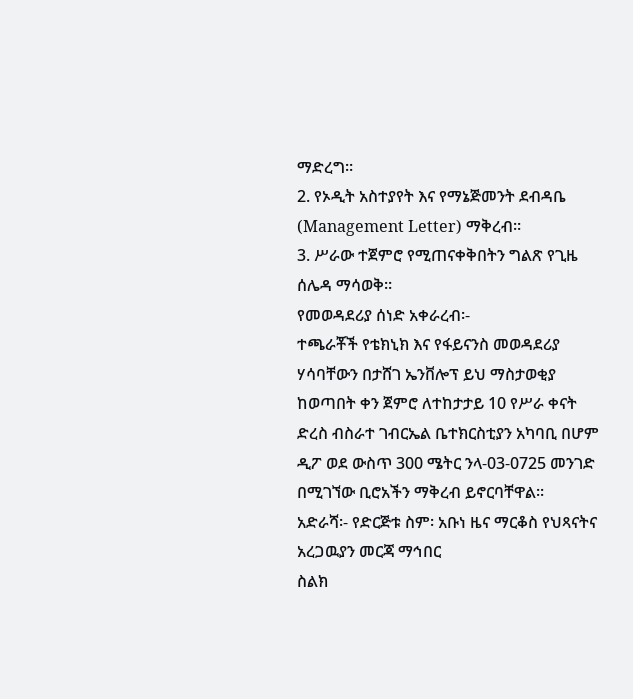ማድረግ።
2. የኦዲት አስተያየት እና የማኔጅመንት ደብዳቤ (Management Letter) ማቅረብ።
3. ሥራው ተጀምሮ የሚጠናቀቅበትን ግልጽ የጊዜ ሰሌዳ ማሳወቅ።
የመወዳደሪያ ሰነድ አቀራረብ፡-
ተጫራቾች የቴክኒክ እና የፋይናንስ መወዳደሪያ ሃሳባቸውን በታሸገ ኤንቨሎፕ ይህ ማስታወቂያ ከወጣበት ቀን ጀምሮ ለተከታታይ 10 የሥራ ቀናት ድረስ ብስራተ ገብርኤል ቤተክርስቲያን አካባቢ በሆም ዲፖ ወደ ውስጥ 300 ሜትር ንላ-03-0725 መንገድ በሚገኘው ቢሮአችን ማቅረብ ይኖርባቸዋል፡፡
አድራሻ፡- የድርጅቱ ስም፡ አቡነ ዜና ማርቆስ የህጻናትና አረጋዉያን መርጃ ማኅበር
ስልክ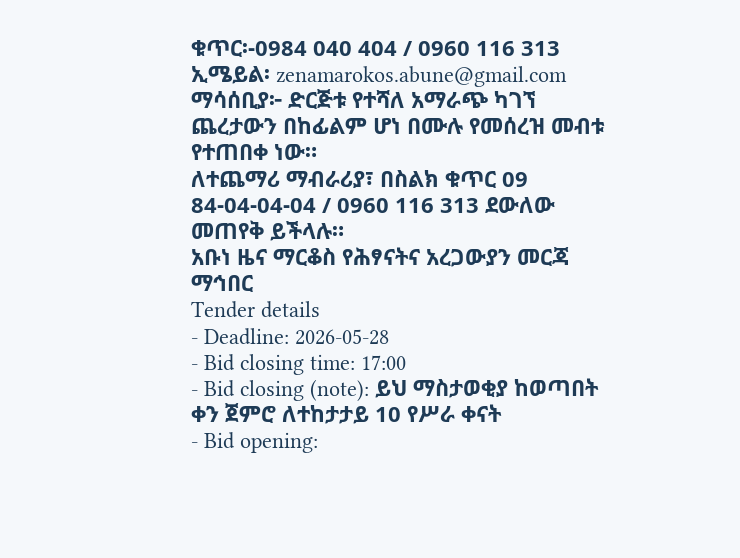ቁጥር፡-0984 040 404 / 0960 116 313
ኢሜይል፡ zenamarokos.abune@gmail.com
ማሳሰቢያ፦ ድርጅቱ የተሻለ አማራጭ ካገኘ ጨረታውን በከፊልም ሆነ በሙሉ የመሰረዝ መብቱ የተጠበቀ ነው።
ለተጨማሪ ማብራሪያ፣ በስልክ ቁጥር 09 84-04-04-04 / 0960 116 313 ደውለው መጠየቅ ይችላሉ።
አቡነ ዜና ማርቆስ የሕፃናትና አረጋውያን መርጃ ማኅበር
Tender details
- Deadline: 2026-05-28
- Bid closing time: 17:00
- Bid closing (note): ይህ ማስታወቂያ ከወጣበት ቀን ጀምሮ ለተከታታይ 10 የሥራ ቀናት
- Bid opening: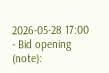2026-05-28 17:00
- Bid opening (note):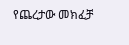የጨረታው መክፈቻ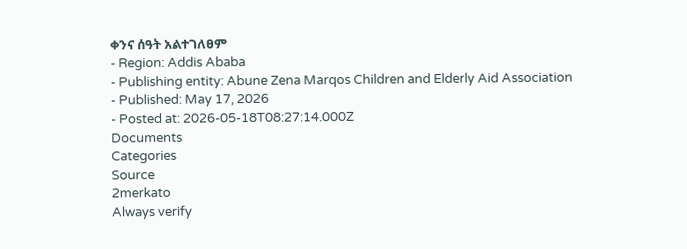ቀንና ሰዓት አልተገለፀም
- Region: Addis Ababa
- Publishing entity: Abune Zena Marqos Children and Elderly Aid Association
- Published: May 17, 2026
- Posted at: 2026-05-18T08:27:14.000Z
Documents
Categories
Source
2merkato
Always verify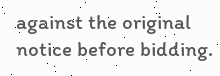against the original notice before bidding.